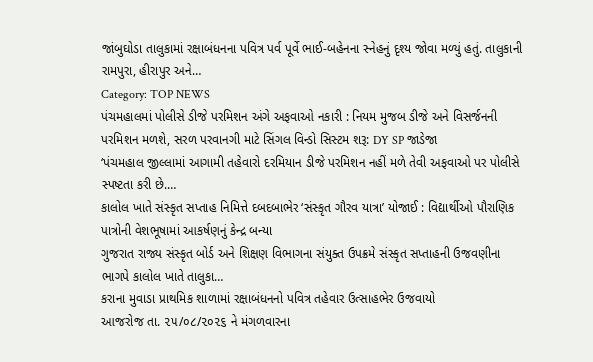જાંબુઘોડા તાલુકામાં રક્ષાબંધનના પવિત્ર પર્વ પૂર્વે ભાઈ-બહેનના સ્નેહનું દૃશ્ય જોવા મળ્યું હતું. તાલુકાની રામપુરા, હીરાપુર અને…
Category: TOP NEWS
પંચમહાલમાં પોલીસે ડીજે પરમિશન અંગે અફવાઓ નકારી : નિયમ મુજબ ડીજે અને વિસર્જનની પરમિશન મળશે, સરળ પરવાનગી માટે સિંગલ વિન્ડો સિસ્ટમ શરૂ: DY SP જાડેજા
‘પંચમહાલ જીલ્લામાં આગામી તહેવારો દરમિયાન ડીજે પરમિશન નહીં મળે તેવી અફવાઓ પર પોલીસે સ્પષ્ટતા કરી છે.…
કાલોલ ખાતે સંસ્કૃત સપ્તાહ નિમિત્તે દબદબાભેર ‘સંસ્કૃત ગૌરવ યાત્રા’ યોજાઈ : વિદ્યાર્થીઓ પૌરાણિક પાત્રોની વેશભૂષામાં આકર્ષણનું કેન્દ્ર બન્યા
ગુજરાત રાજ્ય સંસ્કૃત બોર્ડ અને શિક્ષણ વિભાગના સંયુક્ત ઉપક્રમે સંસ્કૃત સપ્તાહની ઉજવણીના ભાગપે કાલોલ ખાતે તાલુકા…
કરાના મુવાડા પ્રાથમિક શાળામાં રક્ષાબંધનનો પવિત્ર તહેવાર ઉત્સાહભેર ઉજવાયો
આજરોજ તા. ૨૫/૦૮/૨૦૨૬ ને મંગળવારના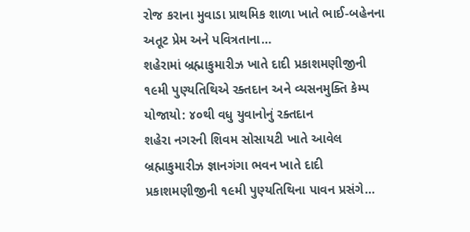રોજ કરાના મુવાડા પ્રાથમિક શાળા ખાતે ભાઈ-બહેનના અતૂટ પ્રેમ અને પવિત્રતાના…
શહેરામાં બ્રહ્માકુમારીઝ ખાતે દાદી પ્રકાશમણીજીની ૧૯મી પુણ્યતિથિએ રક્તદાન અને વ્યસનમુક્તિ કેમ્પ યોજાયો: ૪૦થી વધુ યુવાનોનું રક્તદાન
શહેરા નગરની શિવમ સોસાયટી ખાતે આવેલ બ્રહ્માકુમારીઝ જ્ઞાનગંગા ભવન ખાતે દાદી પ્રકાશમણીજીની ૧૯મી પુણ્યતિથિના પાવન પ્રસંગે…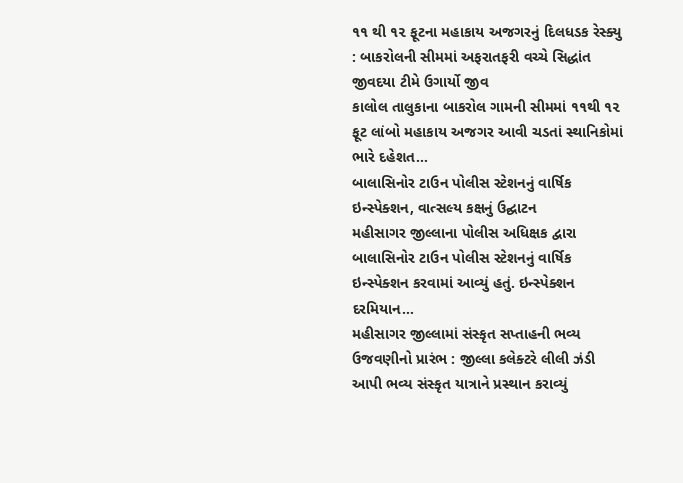૧૧ થી ૧૨ ફૂટના મહાકાય અજગરનું દિલધડક રેસ્ક્યુ : બાકરોલની સીમમાં અફરાતફરી વચ્ચે સિદ્ધાંત જીવદયા ટીમે ઉગાર્યો જીવ
કાલોલ તાલુકાના બાકરોલ ગામની સીમમાં ૧૧થી ૧૨ ફૂટ લાંબો મહાકાય અજગર આવી ચડતાં સ્થાનિકોમાં ભારે દહેશત…
બાલાસિનોર ટાઉન પોલીસ સ્ટેશનનું વાર્ષિક ઇન્સ્પેક્શન, વાત્સલ્ય કક્ષનું ઉદ્ઘાટન
મહીસાગર જીલ્લાના પોલીસ અધિક્ષક દ્વારા બાલાસિનોર ટાઉન પોલીસ સ્ટેશનનું વાર્ષિક ઇન્સ્પેક્શન કરવામાં આવ્યું હતું. ઇન્સ્પેક્શન દરમિયાન…
મહીસાગર જીલ્લામાં સંસ્કૃત સપ્તાહની ભવ્ય ઉજવણીનો પ્રારંભ : જીલ્લા કલેક્ટરે લીલી ઝંડી આપી ભવ્ય સંસ્કૃત યાત્રાને પ્રસ્થાન કરાવ્યું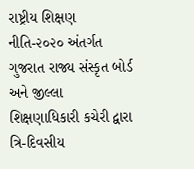રાષ્ટ્રીય શિક્ષણ નીતિ-૨૦૨૦ અંતર્ગત ગુજરાત રાજ્ય સંસ્કૃત બોર્ડ અને જીલ્લા શિક્ષણાધિકારી કચેરી દ્વારા ત્રિ-દિવસીય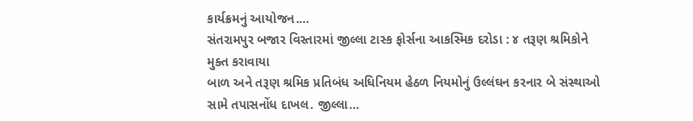કાર્યક્રમનું આયોજન.…
સંતરામપુર બજાર વિસ્તારમાં જીલ્લા ટાસ્ક ફોર્સના આકસ્મિક દરોડા : ૪ તરૂણ શ્રમિકોને મુક્ત કરાવાયા
બાળ અને તરૂણ શ્રમિક પ્રતિબંધ અધિનિયમ હેઠળ નિયમોનું ઉલ્લંઘન કરનાર બે સંસ્થાઓ સામે તપાસનોંધ દાખલ. જીલ્લા…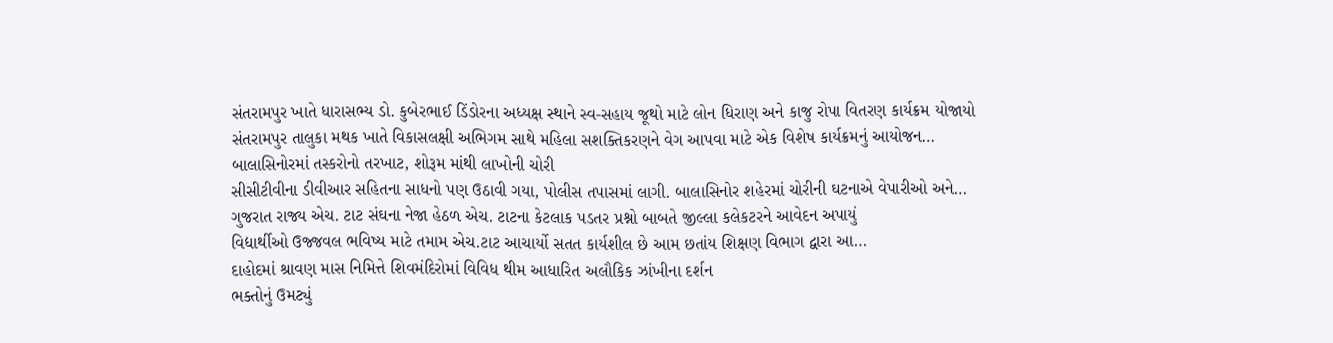સંતરામપુર ખાતે ધારાસભ્ય ડો. કુબેરભાઈ ડિંડોરના અધ્યક્ષ સ્થાને સ્વ-સહાય જૂથો માટે લોન ધિરાણ અને કાજુ રોપા વિતરણ કાર્યક્રમ યોજાયો
સંતરામપુર તાલુકા મથક ખાતે વિકાસલક્ષી અભિગમ સાથે મહિલા સશક્તિકરણને વેગ આપવા માટે એક વિશેષ કાર્યક્રમનું આયોજન…
બાલાસિનોરમાં તસ્કરોનો તરખાટ, શોરૂમ માંથી લાખોની ચોરી
સીસીટીવીના ડીવીઆર સહિતના સાધનો પણ ઉઠાવી ગયા, પોલીસ તપાસમાં લાગી. બાલાસિનોર શહેરમાં ચોરીની ઘટનાએ વેપારીઓ અને…
ગુજરાત રાજ્ય એચ. ટાટ સંઘના નેજા હેઠળ એચ. ટાટના કેટલાક પડતર પ્રશ્નો બાબતે જીલ્લા કલેકટરને આવેદન અપાયું
વિદ્યાર્થીઓ ઉજ્જવલ ભવિષ્ય માટે તમામ એચ.ટાટ આચાર્યો સતત કાર્યશીલ છે આમ છતાંય શિક્ષણ વિભાગ દ્વારા આ…
દાહોદમાં શ્રાવણ માસ નિમિત્તે શિવમંદિરોમાં વિવિધ થીમ આધારિત અલૌકિક ઝાંખીના દર્શન
ભક્તોનું ઉમટ્યું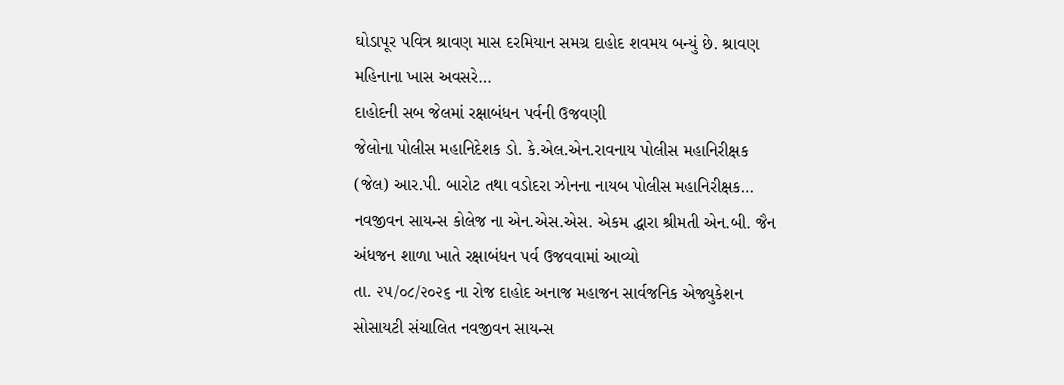ઘોડાપૂર પવિત્ર શ્રાવણ માસ દરમિયાન સમગ્ર દાહોદ શવમય બન્યું છે. શ્રાવણ મહિનાના ખાસ અવસરે…
દાહોદની સબ જેલમાં રક્ષાબંધન પર્વની ઉજવણી
જેલોના પોલીસ મહાનિદેશક ડો. કે.એલ.એન.રાવનાય પોલીસ મહાનિરીક્ષક (જેલ) આર.પી. બારોટ તથા વડોદરા ઝોનના નાયબ પોલીસ મહાનિરીક્ષક…
નવજીવન સાયન્સ કોલેજ ના એન.એસ.એસ. એકમ દ્ધારા શ્રીમતી એન.બી. જૈન અંધજન શાળા ખાતે રક્ષાબંધન પર્વ ઉજવવામાં આવ્યો
તા. ૨૫/૦૮/૨૦૨૬ ના રોજ દાહોદ અનાજ મહાજન સાર્વજનિક એજ્યુકેશન સોસાયટી સંચાલિત નવજીવન સાયન્સ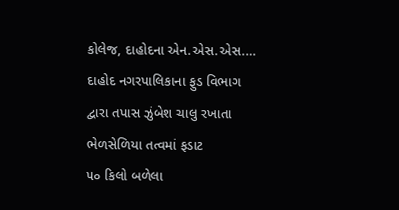કોલેજ, દાહોદના એન.એસ.એસ.…
દાહોદ નગરપાલિકાના ફુડ વિભાગ દ્વારા તપાસ ઝુંબેશ ચાલુ રખાતા ભેળસેળિયા તત્વમાં ફડાટ
૫૦ કિલો બળેલા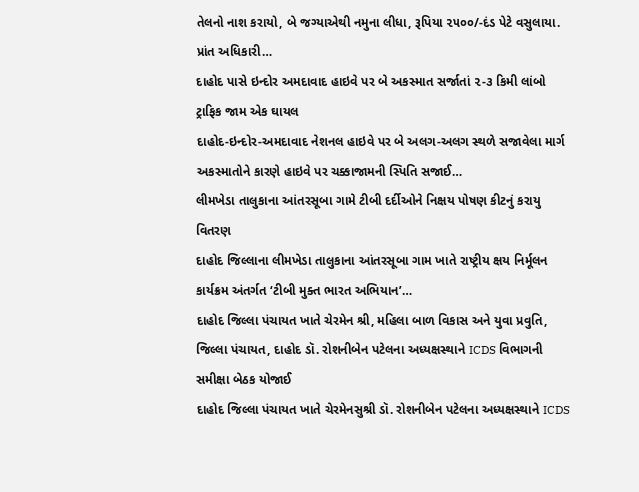તેલનો નાશ કરાયો, બે જગ્યાએથી નમુના લીધા, રૂપિયા ૨૫૦૦/-દંડ પેટે વસુલાયા. પ્રાંત અધિકારી…
દાહોદ પાસે ઇન્દોર અમદાવાદ હાઇવે પર બે અકસ્માત સર્જાતાં ૨-૩ કિમી લાંબો ટ્રાફિક જામ એક ઘાયલ
દાહોદ-ઇન્દોર-અમદાવાદ નેશનલ હાઇવે પર બે અલગ-અલગ સ્થળે સજાવેલા માર્ગ અકસ્માતોને કારણે હાઇવે પર ચક્કાજામની સ્પિતિ સજાઈ…
લીમખેડા તાલુકાના આંતરસૂબા ગામે ટીબી દર્દીઓને નિક્ષય પોષણ કીટનું કરાયુ વિતરણ
દાહોદ જિલ્લાના લીમખેડા તાલુકાના આંતરસૂબા ગામ ખાતે રાષ્ટ્રીય ક્ષય નિર્મૂલન કાર્યક્રમ અંતર્ગત ‘ટીબી મુક્ત ભારત અભિયાન’…
દાહોદ જિલ્લા પંચાયત ખાતે ચેરમેન શ્રી, મહિલા બાળ વિકાસ અને યુવા પ્રવુતિ, જિલ્લા પંચાયત, દાહોદ ડૉ. રોશનીબેન પટેલના અધ્યક્ષસ્થાને ICDS વિભાગની સમીક્ષા બેઠક યોજાઈ
દાહોદ જિલ્લા પંચાયત ખાતે ચેરમેનસુશ્રી ડૉ. રોશનીબેન પટેલના અધ્યક્ષસ્થાને ICDS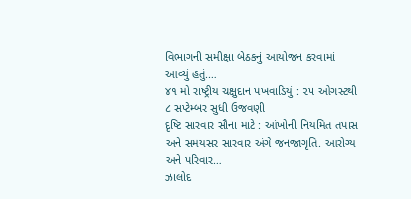વિભાગની સમીક્ષા બેઠકનું આયોજન કરવામાં આવ્યું હતું.…
૪૧ મો રાષ્ટ્રીય ચક્ષુદાન પખવાડિયું : ૨૫ ઓગસ્ટથી ૮ સપ્ટેમ્બર સુધી ઉજવણી
દૃષ્ટિ સારવાર સૌના માટે : આંખોની નિયમિત તપાસ અને સમયસર સારવાર અંગે જનજાગૃતિ. આરોગ્ય અને પરિવાર…
ઝાલોદ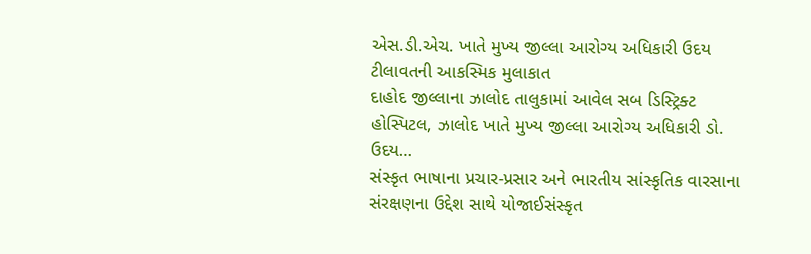એસ.ડી.એચ. ખાતે મુખ્ય જીલ્લા આરોગ્ય અધિકારી ઉદય ટીલાવતની આકસ્મિક મુલાકાત
દાહોદ જીલ્લાના ઝાલોદ તાલુકામાં આવેલ સબ ડિસ્ટ્રિક્ટ હોસ્પિટલ, ઝાલોદ ખાતે મુખ્ય જીલ્લા આરોગ્ય અધિકારી ડો. ઉદય…
સંસ્કૃત ભાષાના પ્રચાર-પ્રસાર અને ભારતીય સાંસ્કૃતિક વારસાના સંરક્ષણના ઉદ્દેશ સાથે યોજાઈસંસ્કૃત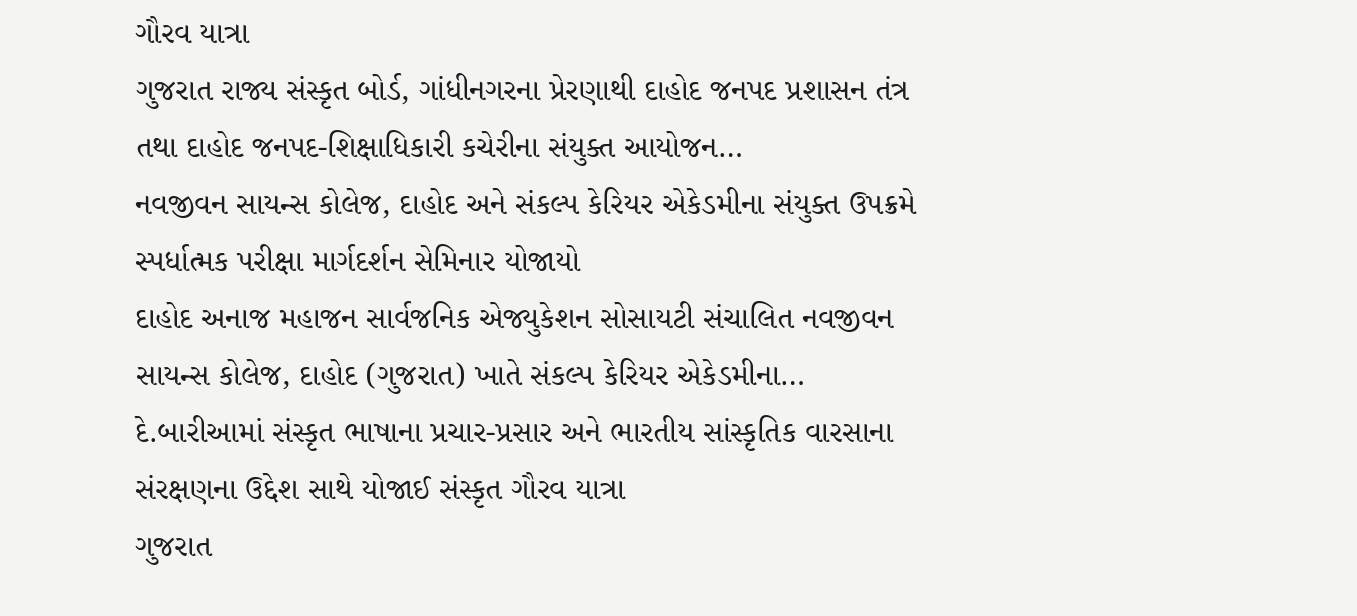ગૌરવ યાત્રા
ગુજરાત રાજ્ય સંસ્કૃત બોર્ડ, ગાંધીનગરના પ્રેરણાથી દાહોદ જનપદ પ્રશાસન તંત્ર તથા દાહોદ જનપદ-શિક્ષાધિકારી કચેરીના સંયુક્ત આયોજન…
નવજીવન સાયન્સ કોલેજ, દાહોદ અને સંકલ્પ કેરિયર એકેડમીના સંયુક્ત ઉપક્રમે સ્પર્ધાત્મક પરીક્ષા માર્ગદર્શન સેમિનાર યોજાયો
દાહોદ અનાજ મહાજન સાર્વજનિક એજ્યુકેશન સોસાયટી સંચાલિત નવજીવન સાયન્સ કોલેજ, દાહોદ (ગુજરાત) ખાતે સંકલ્પ કેરિયર એકેડમીના…
દે.બારીઆમાં સંસ્કૃત ભાષાના પ્રચાર-પ્રસાર અને ભારતીય સાંસ્કૃતિક વારસાના સંરક્ષણના ઉદ્દેશ સાથે યોજાઈ સંસ્કૃત ગૌરવ યાત્રા
ગુજરાત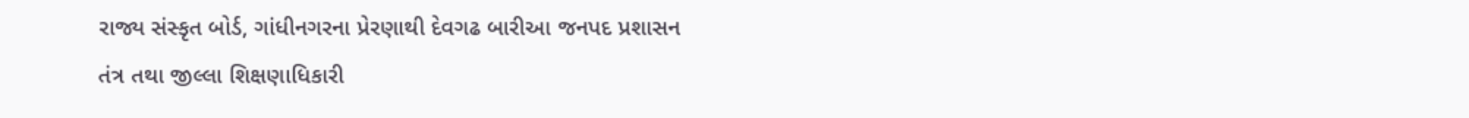રાજ્ય સંસ્કૃત બોર્ડ, ગાંધીનગરના પ્રેરણાથી દેવગઢ બારીઆ જનપદ પ્રશાસન તંત્ર તથા જીલ્લા શિક્ષણાધિકારી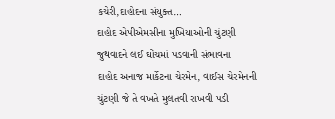કચેરી,દાહોદના સંયુક્ત…
દાહોદ એપીએમસીના મુખિયાઓની ચુંટણી જુથવાદને લઈ ઘોંચમાં પડવાની સંભાવના
દાહોદ અનાજ માર્કેટના ચેરમેન, વાઈસ ચેરમેનની ચુંટણી જે તે વખતે મુલતવી રાખવી પડી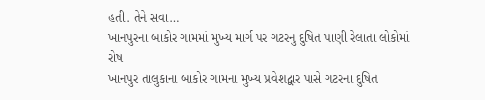હતી. તેને સવા…
ખાનપુરના બાકોર ગામમાં મુખ્ય માર્ગ પર ગટરનુ દુષિત પાણી રેલાતા લોકોમાં રોષ
ખાનપુર તાલુકાના બાકોર ગામના મુખ્ય પ્રવેશદ્વાર પાસે ગટરના દુષિત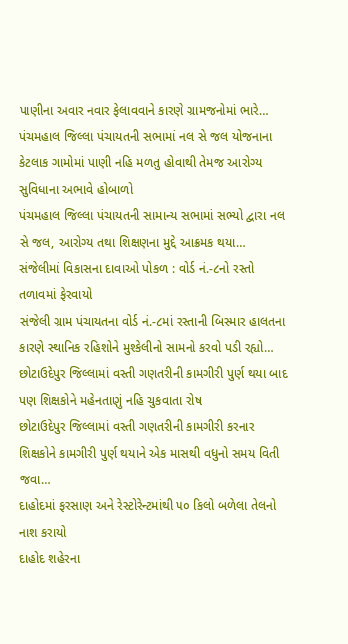પાણીના અવાર નવાર ફેલાવવાને કારણે ગ્રામજનોમાં ભારે…
પંચમહાલ જિલ્લા પંચાયતની સભામાં નલ સે જલ યોજનાના કેટલાક ગામોમાં પાણી નહિ મળતુ હોવાથી તેમજ આરોગ્ય સુવિધાના અભાવે હોબાળો
પંચમહાલ જિલ્લા પંચાયતની સામાન્ય સભામાં સભ્યો દ્વારા નલ સે જલ, આરોગ્ય તથા શિક્ષણના મુદ્દે આક્રમક થયા…
સંજેલીમાં વિકાસના દાવાઓ પોકળ : વોર્ડ નં.-૮નો રસ્તો તળાવમાં ફેરવાયો
સંજેલી ગ્રામ પંચાયતના વોર્ડ નં.-૮માં રસ્તાની બિસ્માર હાલતના કારણે સ્થાનિક રહિશોને મુશ્કેલીનો સામનો કરવો પડી રહ્યો…
છોટાઉદેપુર જિલ્લામાં વસ્તી ગણતરીની કામગીરી પુર્ણ થયા બાદ પણ શિક્ષકોને મહેનતાણું નહિ ચુકવાતા રોષ
છોટાઉદેપુર જિલ્લામાં વસ્તી ગણતરીની કામગીરી કરનાર શિક્ષકોને કામગીરી પુર્ણ થયાને એક માસથી વધુનો સમય વિતી જવા…
દાહોદમાં ફરસાણ અને રેસ્ટોરેન્ટમાંથી ૫૦ કિલો બળેલા તેલનો નાશ કરાયો
દાહોદ શહેરના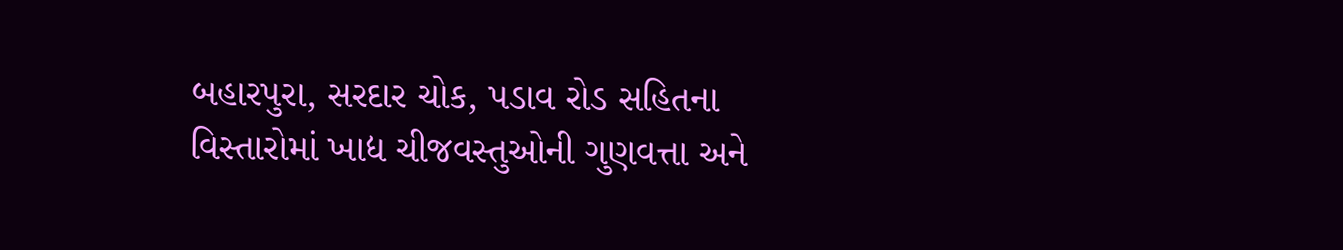બહારપુરા, સરદાર ચોક, પડાવ રોડ સહિતના વિસ્તારોમાં ખાદ્ય ચીજવસ્તુઓની ગુણવત્તા અને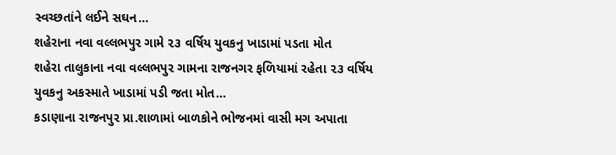સ્વચ્છતાંને લઈને સઘન…
શહેરાના નવા વલ્લભપુર ગામે ૨૩ વર્ષિય યુવકનુ ખાડામાં પડતા મોત
શહેરા તાલુકાના નવા વલ્લભપુર ગામના રાજનગર ફળિયામાં રહેતા ૨૩ વર્ષિય યુવકનુ અકસ્માતે ખાડામાં પડી જતા મોત…
કડાણાના રાજનપુર પ્રા.શાળામાં બાળકોને ભોજનમાં વાસી મગ અપાતા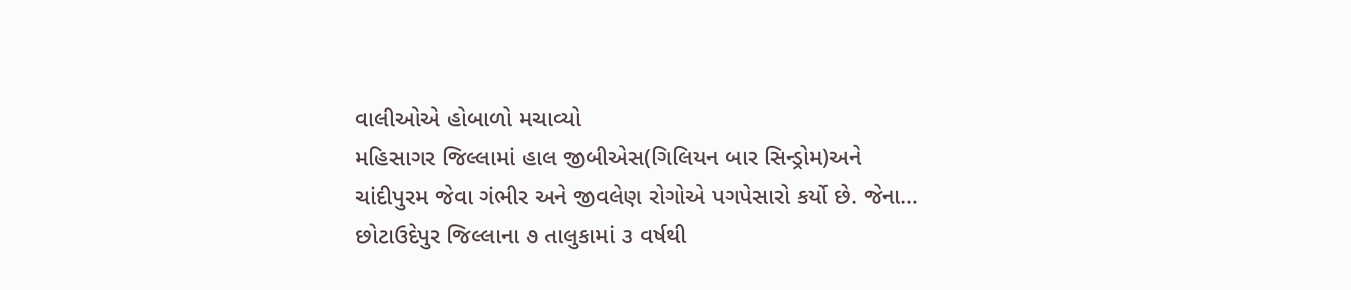વાલીઓએ હોબાળો મચાવ્યો
મહિસાગર જિલ્લામાં હાલ જીબીએસ(ગિલિયન બાર સિન્ડ્રોમ)અને ચાંદીપુરમ જેવા ગંભીર અને જીવલેણ રોગોએ પગપેસારો કર્યો છે. જેના…
છોટાઉદેપુર જિલ્લાના ૭ તાલુકામાં ૩ વર્ષથી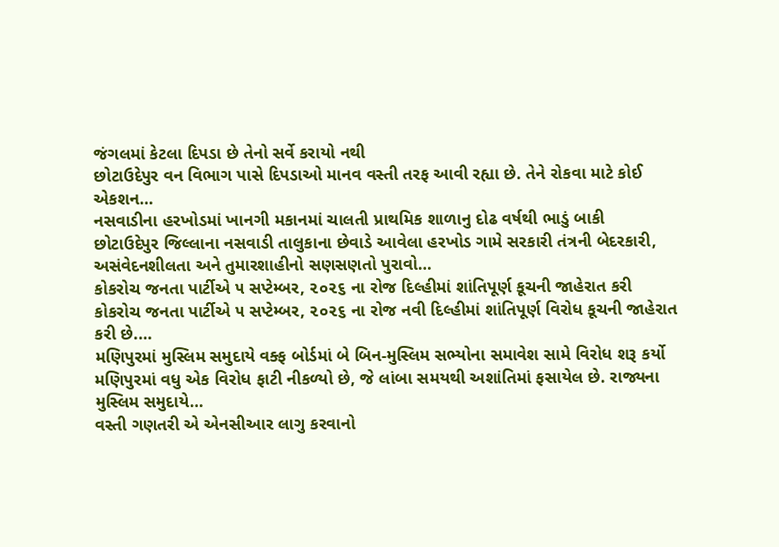જંગલમાં કેટલા દિપડા છે તેનો સર્વે કરાયો નથી
છોટાઉદેપુર વન વિભાગ પાસે દિપડાઓ માનવ વસ્તી તરફ આવી રહ્યા છે. તેને રોકવા માટે કોઈ એકશન…
નસવાડીના હરખોડમાં ખાનગી મકાનમાં ચાલતી પ્રાથમિક શાળાનુ દોઢ વર્ષથી ભાડું બાકી
છોટાઉદેપુર જિલ્લાના નસવાડી તાલુકાના છેવાડે આવેલા હરખોડ ગામે સરકારી તંત્રની બેદરકારી, અસંવેદનશીલતા અને તુમારશાહીનો સણસણતો પુરાવો…
કોકરોચ જનતા પાર્ટીએ ૫ સપ્ટેમ્બર, ૨૦૨૬ ના રોજ દિલ્હીમાં શાંતિપૂર્ણ કૂચની જાહેરાત કરી
કોકરોચ જનતા પાર્ટીએ ૫ સપ્ટેમ્બર, ૨૦૨૬ ના રોજ નવી દિલ્હીમાં શાંતિપૂર્ણ વિરોધ કૂચની જાહેરાત કરી છે.…
મણિપુરમાં મુસ્લિમ સમુદાયે વક્ફ બોર્ડમાં બે બિન-મુસ્લિમ સભ્યોના સમાવેશ સામે વિરોધ શરૂ કર્યો
મણિપુરમાં વધુ એક વિરોધ ફાટી નીકળ્યો છે, જે લાંબા સમયથી અશાંતિમાં ફસાયેલ છે. રાજ્યના મુસ્લિમ સમુદાયે…
વસ્તી ગણતરી એ એનસીઆર લાગુ કરવાનો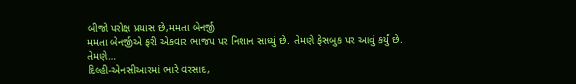બીજો પરોક્ષ પ્રયાસ છે,મમતા બેનર્જી
મમતા બેનર્જીએ ફરી એકવાર ભાજપ પર નિશાન સાધ્યું છે. તેમણે ફેસબુક પર આવું કર્યું છે. તેમણે…
દિલ્હી-એનસીઆરમાં ભારે વરસાદ,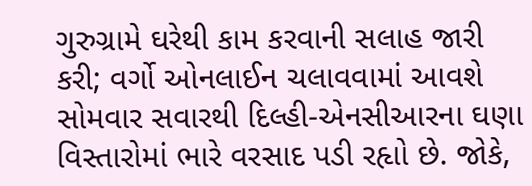ગુરુગ્રામે ઘરેથી કામ કરવાની સલાહ જારી કરી; વર્ગો ઓનલાઈન ચલાવવામાં આવશે
સોમવાર સવારથી દિલ્હી-એનસીઆરના ઘણા વિસ્તારોમાં ભારે વરસાદ પડી રહૃાો છે. જોકે,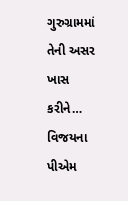ગુરુગ્રામમાં તેની અસર ખાસ કરીને…
વિજયના પીએમ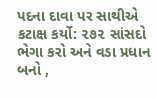પદના દાવા પર સાથીએ કટાક્ષ કર્યો: ૨૭૨ સાંસદો ભેગા કરો અને વડા પ્રધાન બનો ,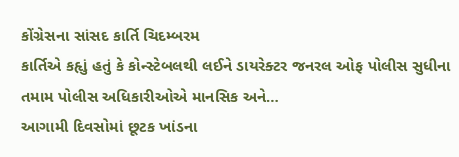કોંગ્રેસના સાંસદ કાર્તિ ચિદમ્બરમ
કાર્તિએ કહૃાું હતું કે કોન્સ્ટેબલથી લઈને ડાયરેક્ટર જનરલ ઓફ પોલીસ સુધીના તમામ પોલીસ અધિકારીઓએ માનસિક અને…
આગામી દિવસોમાં છૂટક ખાંડના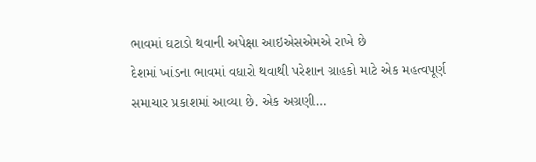ભાવમાં ઘટાડો થવાની અપેક્ષા આઇએસએમએ રાખે છે
દેશમાં ખાંડના ભાવમાં વધારો થવાથી પરેશાન ગ્રાહકો માટે એક મહત્વપૂર્ણ સમાચાર પ્રકાશમાં આવ્યા છે. એક અગ્રણી…